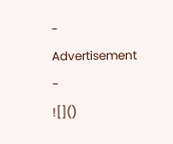- Advertisement -
![]()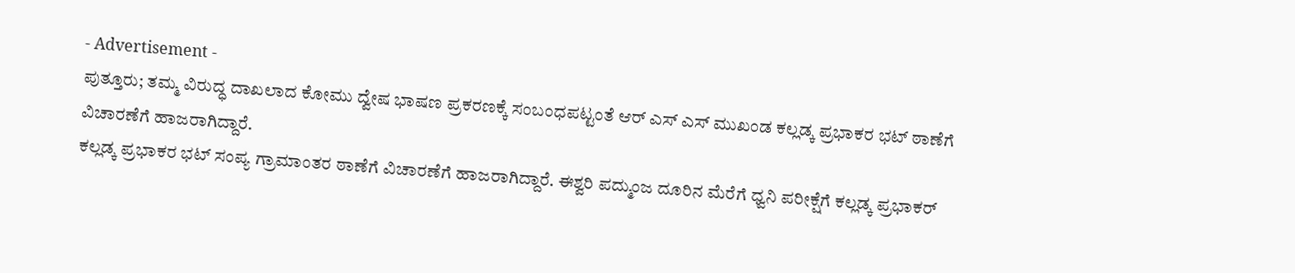- Advertisement -
ಪುತ್ತೂರು; ತಮ್ಮ ವಿರುದ್ಧ ದಾಖಲಾದ ಕೋಮು ದ್ವೇಷ ಭಾಷಣ ಪ್ರಕರಣಕ್ಕೆ ಸಂಬಂಧಪಟ್ಟಂತೆ ಆರ್ ಎಸ್ ಎಸ್ ಮುಖಂಡ ಕಲ್ಲಡ್ಕ ಪ್ರಭಾಕರ ಭಟ್ ಠಾಣೆಗೆ ವಿಚಾರಣೆಗೆ ಹಾಜರಾಗಿದ್ದಾರೆ.
ಕಲ್ಲಡ್ಕ ಪ್ರಭಾಕರ ಭಟ್ ಸಂಪ್ಯ ಗ್ರಾಮಾಂತರ ಠಾಣೆಗೆ ವಿಚಾರಣೆಗೆ ಹಾಜರಾಗಿದ್ದಾರೆ. ಈಶ್ವರಿ ಪದ್ಮುಂಜ ದೂರಿನ ಮೆರೆಗೆ ಧ್ವನಿ ಪರೀಕ್ಷೆಗೆ ಕಲ್ಲಡ್ಕ ಪ್ರಭಾಕರ್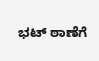ಭಟ್ ಠಾಣೆಗೆ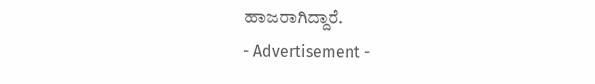ಹಾಜರಾಗಿದ್ದಾರೆ.
- Advertisement -